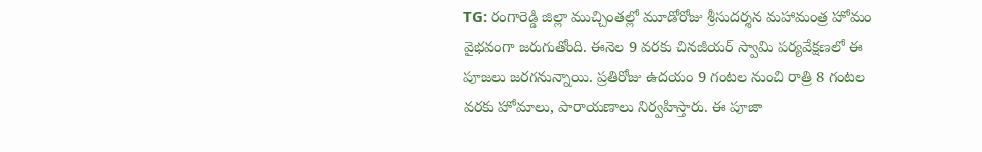TG: రంగారెడ్డి జిల్లా ముచ్చింతల్లో మూడోరోజు శ్రీసుదర్శన మహామంత్ర హోమం వైభవంగా జరుగుతోంది. ఈనెల 9 వరకు చినజీయర్ స్వామి పర్యవేక్షణలో ఈ పూజలు జరగనున్నాయి. ప్రతిరోజు ఉదయం 9 గంటల నుంచి రాత్రి 8 గంటల వరకు హోమాలు, పారాయణాలు నిర్వహిస్తారు. ఈ పూజా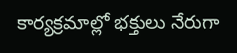కార్యక్రమాల్లో భక్తులు నేరుగా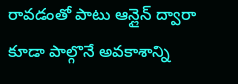రావడంతో పాటు ఆన్లైన్ ద్వారా కూడా పాల్గొనే అవకాశాన్ని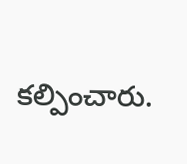కల్పించారు.